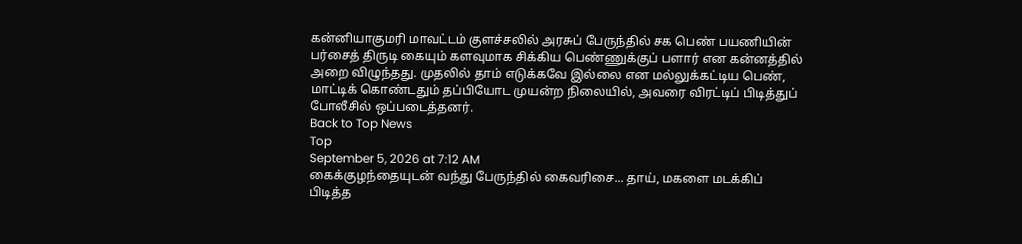கன்னியாகுமரி மாவட்டம் குளச்சலில் அரசுப் பேருந்தில் சக பெண் பயணியின் பர்சைத் திருடி கையும் களவுமாக சிக்கிய பெண்ணுக்குப் பளார் என கன்னத்தில் அறை விழுந்தது. முதலில் தாம் எடுக்கவே இல்லை என மல்லுக்கட்டிய பெண், மாட்டிக் கொண்டதும் தப்பியோட முயன்ற நிலையில், அவரை விரட்டிப் பிடித்துப் போலீசில் ஒப்படைத்தனர்.
Back to Top News
Top
September 5, 2026 at 7:12 AM
கைக்குழந்தையுடன் வந்து பேருந்தில் கைவரிசை... தாய், மகளை மடக்கிப் பிடித்த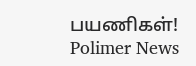பயணிகள்!
Polimer News